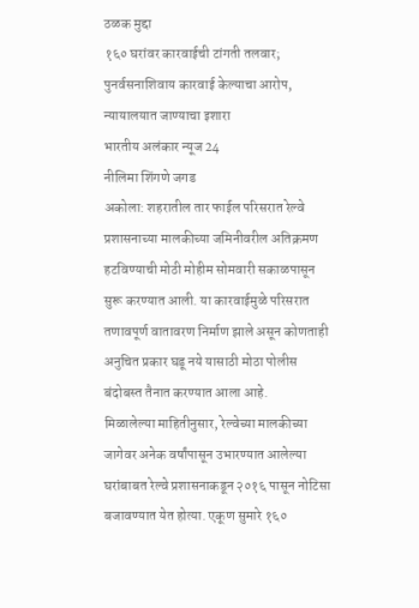ठळक मुद्दा
१६० घरांवर कारवाईची टांगती तलवार; पुनर्वसनाशिवाय कारवाई केल्याचा आरोप, न्यायालयात जाण्याचा इशारा
भारतीय अलंकार न्यूज 24
नीलिमा शिंगणे जगड
अकोला: शहरातील तार फाईल परिसरात रेल्वे प्रशासनाच्या मालकीच्या जमिनीवरील अतिक्रमण हटविण्याची मोठी मोहीम सोमवारी सकाळपासून सुरू करण्यात आली. या कारवाईमुळे परिसरात तणावपूर्ण वातावरण निर्माण झाले असून कोणताही अनुचित प्रकार घडू नये यासाठी मोठा पोलीस बंदोबस्त तैनात करण्यात आला आहे.
मिळालेल्या माहितीनुसार, रेल्वेच्या मालकीच्या जागेवर अनेक वर्षांपासून उभारण्यात आलेल्या घरांबाबत रेल्वे प्रशासनाकडून २०१६ पासून नोटिसा बजावण्यात येत होत्या. एकूण सुमारे १६०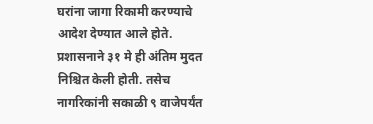घरांना जागा रिकामी करण्याचे आदेश देण्यात आले होते. प्रशासनाने ३१ मे ही अंतिम मुदत निश्चित केली होती. तसेच नागरिकांनी सकाळी ९ वाजेपर्यंत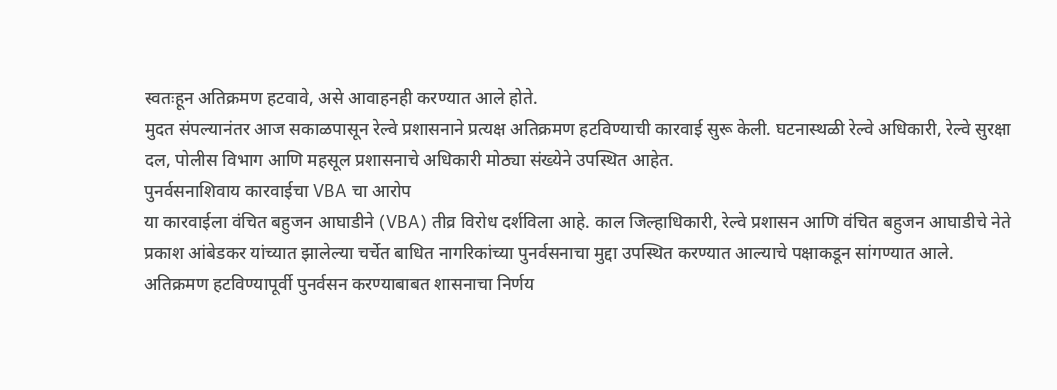स्वतःहून अतिक्रमण हटवावे, असे आवाहनही करण्यात आले होते.
मुदत संपल्यानंतर आज सकाळपासून रेल्वे प्रशासनाने प्रत्यक्ष अतिक्रमण हटविण्याची कारवाई सुरू केली. घटनास्थळी रेल्वे अधिकारी, रेल्वे सुरक्षा दल, पोलीस विभाग आणि महसूल प्रशासनाचे अधिकारी मोठ्या संख्येने उपस्थित आहेत.
पुनर्वसनाशिवाय कारवाईचा VBA चा आरोप
या कारवाईला वंचित बहुजन आघाडीने (VBA) तीव्र विरोध दर्शविला आहे. काल जिल्हाधिकारी, रेल्वे प्रशासन आणि वंचित बहुजन आघाडीचे नेते प्रकाश आंबेडकर यांच्यात झालेल्या चर्चेत बाधित नागरिकांच्या पुनर्वसनाचा मुद्दा उपस्थित करण्यात आल्याचे पक्षाकडून सांगण्यात आले.
अतिक्रमण हटविण्यापूर्वी पुनर्वसन करण्याबाबत शासनाचा निर्णय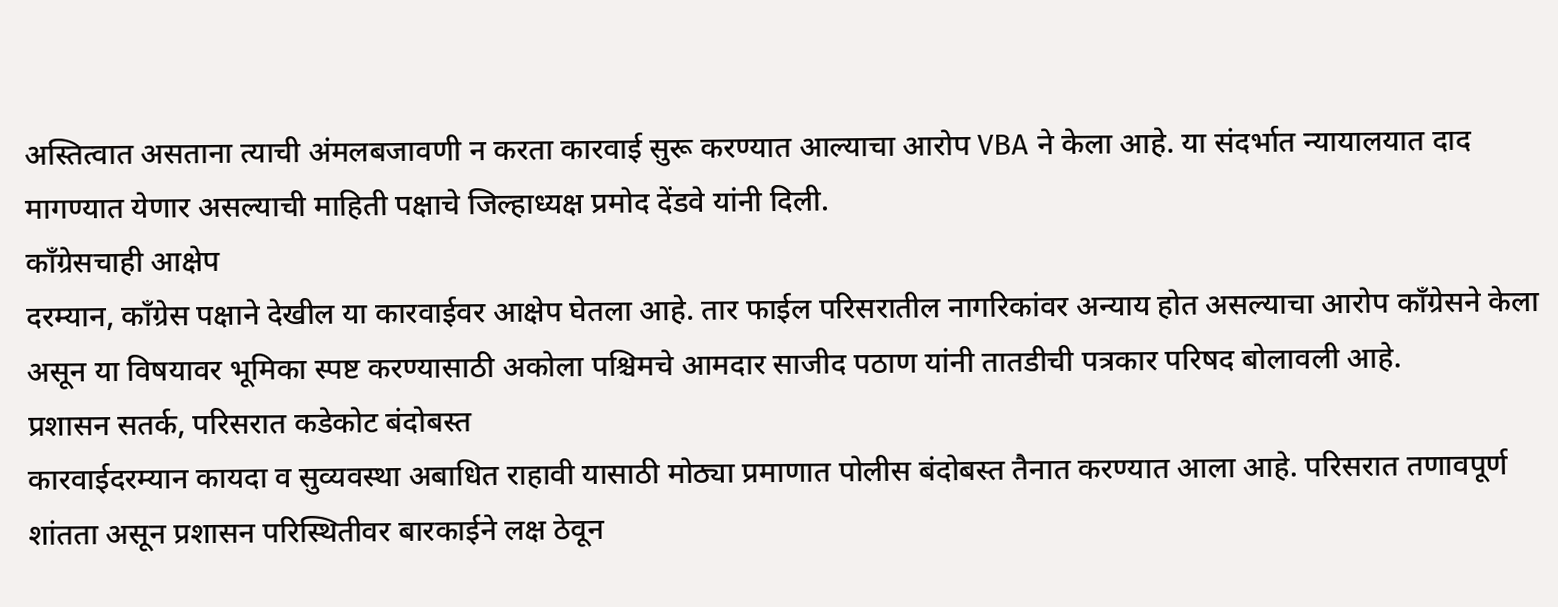अस्तित्वात असताना त्याची अंमलबजावणी न करता कारवाई सुरू करण्यात आल्याचा आरोप VBA ने केला आहे. या संदर्भात न्यायालयात दाद मागण्यात येणार असल्याची माहिती पक्षाचे जिल्हाध्यक्ष प्रमोद देंडवे यांनी दिली.
काँग्रेसचाही आक्षेप
दरम्यान, काँग्रेस पक्षाने देखील या कारवाईवर आक्षेप घेतला आहे. तार फाईल परिसरातील नागरिकांवर अन्याय होत असल्याचा आरोप काँग्रेसने केला असून या विषयावर भूमिका स्पष्ट करण्यासाठी अकोला पश्चिमचे आमदार साजीद पठाण यांनी तातडीची पत्रकार परिषद बोलावली आहे.
प्रशासन सतर्क, परिसरात कडेकोट बंदोबस्त
कारवाईदरम्यान कायदा व सुव्यवस्था अबाधित राहावी यासाठी मोठ्या प्रमाणात पोलीस बंदोबस्त तैनात करण्यात आला आहे. परिसरात तणावपूर्ण शांतता असून प्रशासन परिस्थितीवर बारकाईने लक्ष ठेवून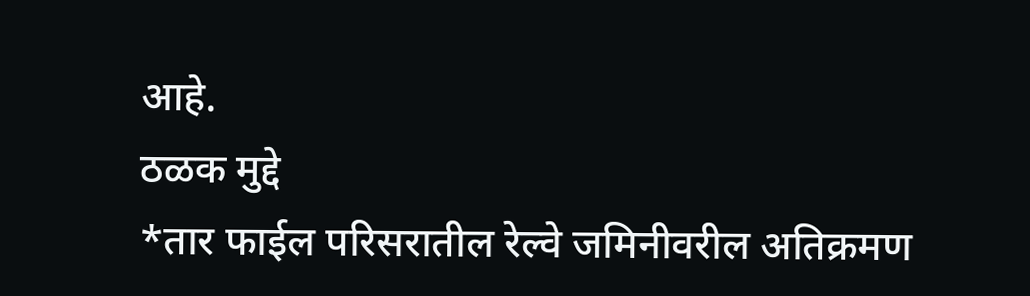आहे.
ठळक मुद्दे
*तार फाईल परिसरातील रेल्वे जमिनीवरील अतिक्रमण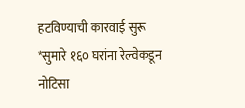हटविण्याची कारवाई सुरू
*सुमारे १६० घरांना रेल्वेकडून नोटिसा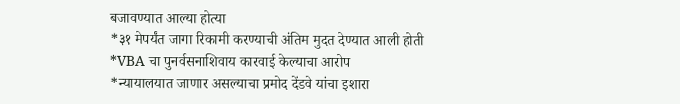बजावण्यात आल्या होत्या
*३१ मेपर्यंत जागा रिकामी करण्याची अंतिम मुदत देण्यात आली होती
*VBA चा पुनर्वसनाशिवाय कारवाई केल्याचा आरोप
*न्यायालयात जाणार असल्याचा प्रमोद देंडवे यांचा इशारा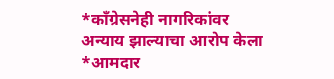*काँग्रेसनेही नागरिकांवर अन्याय झाल्याचा आरोप केला
*आमदार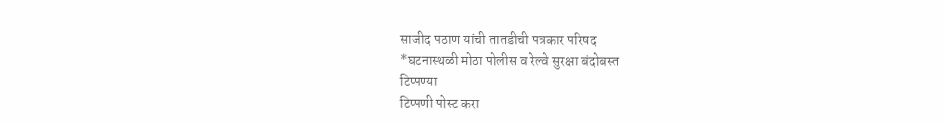साजीद पठाण यांची तातडीची पत्रकार परिषद
*घटनास्थळी मोठा पोलीस व रेल्वे सुरक्षा बंदोबस्त
टिप्पण्या
टिप्पणी पोस्ट करा